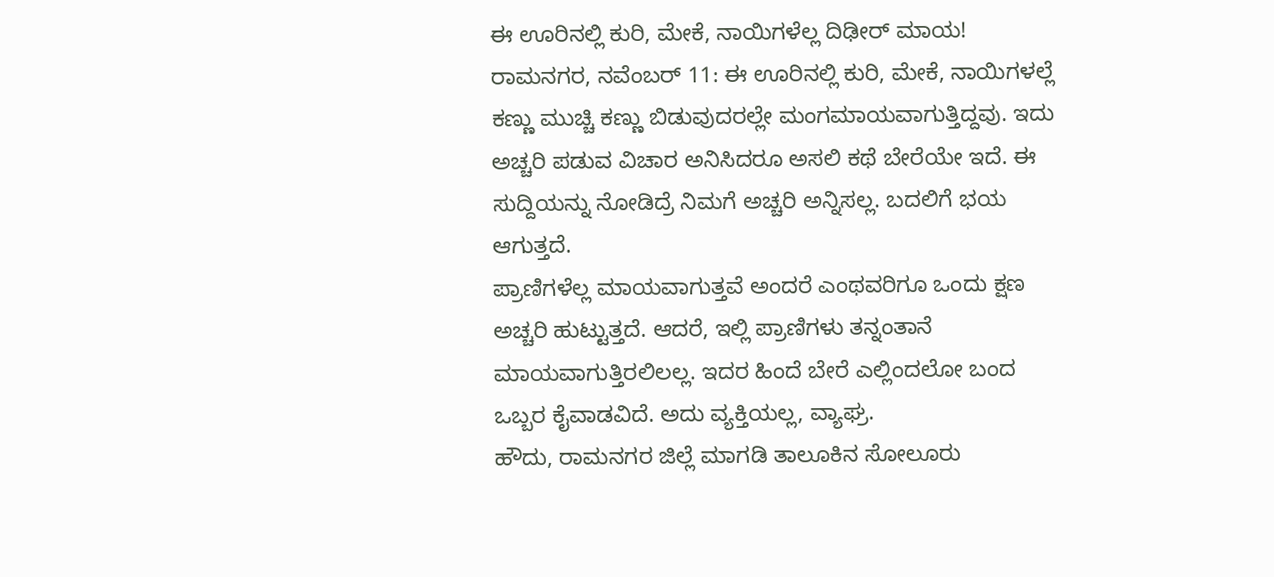ಈ ಊರಿನಲ್ಲಿ ಕುರಿ, ಮೇಕೆ, ನಾಯಿಗಳೆಲ್ಲ ದಿಢೀರ್ ಮಾಯ!
ರಾಮನಗರ, ನವೆಂಬರ್ 11: ಈ ಊರಿನಲ್ಲಿ ಕುರಿ, ಮೇಕೆ, ನಾಯಿಗಳಲ್ಲೆ ಕಣ್ಣು ಮುಚ್ಚಿ ಕಣ್ಣು ಬಿಡುವುದರಲ್ಲೇ ಮಂಗಮಾಯವಾಗುತ್ತಿದ್ದವು. ಇದು ಅಚ್ಚರಿ ಪಡುವ ವಿಚಾರ ಅನಿಸಿದರೂ ಅಸಲಿ ಕಥೆ ಬೇರೆಯೇ ಇದೆ. ಈ ಸುದ್ದಿಯನ್ನು ನೋಡಿದ್ರೆ ನಿಮಗೆ ಅಚ್ಚರಿ ಅನ್ನಿಸಲ್ಲ. ಬದಲಿಗೆ ಭಯ ಆಗುತ್ತದೆ.
ಪ್ರಾಣಿಗಳೆಲ್ಲ ಮಾಯವಾಗುತ್ತವೆ ಅಂದರೆ ಎಂಥವರಿಗೂ ಒಂದು ಕ್ಷಣ ಅಚ್ಚರಿ ಹುಟ್ಟುತ್ತದೆ. ಆದರೆ, ಇಲ್ಲಿ ಪ್ರಾಣಿಗಳು ತನ್ನಂತಾನೆ ಮಾಯವಾಗುತ್ತಿರಲಿಲಲ್ಲ. ಇದರ ಹಿಂದೆ ಬೇರೆ ಎಲ್ಲಿಂದಲೋ ಬಂದ ಒಬ್ಬರ ಕೈವಾಡವಿದೆ. ಅದು ವ್ಯಕ್ತಿಯಲ್ಲ, ವ್ಯಾಘ್ರ.
ಹೌದು, ರಾಮನಗರ ಜಿಲ್ಲೆ ಮಾಗಡಿ ತಾಲೂಕಿನ ಸೋಲೂರು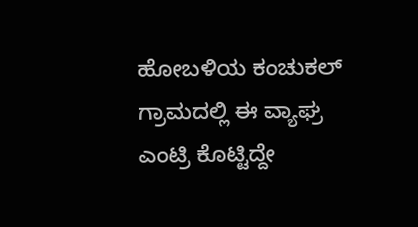ಹೋಬಳಿಯ ಕಂಚುಕಲ್ ಗ್ರಾಮದಲ್ಲಿ ಈ ವ್ಯಾಘ್ರ ಎಂಟ್ರಿ ಕೊಟ್ಟಿದ್ದೇ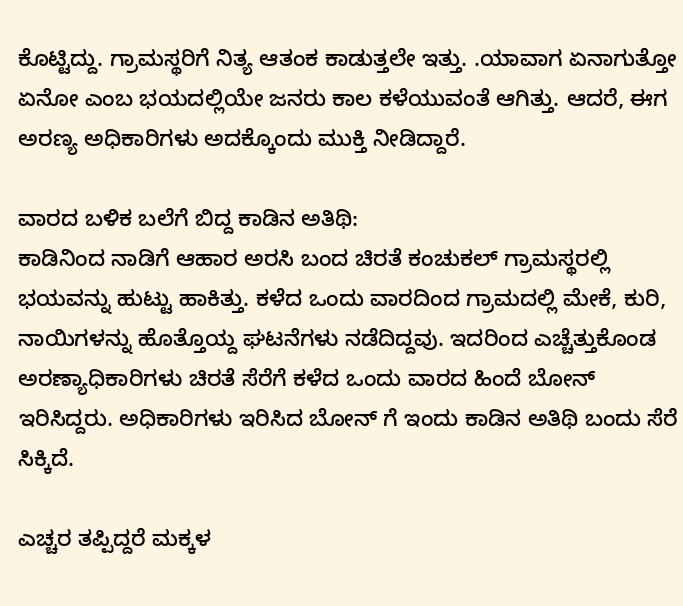ಕೊಟ್ಟಿದ್ದು. ಗ್ರಾಮಸ್ಥರಿಗೆ ನಿತ್ಯ ಆತಂಕ ಕಾಡುತ್ತಲೇ ಇತ್ತು. .ಯಾವಾಗ ಏನಾಗುತ್ತೋ ಏನೋ ಎಂಬ ಭಯದಲ್ಲಿಯೇ ಜನರು ಕಾಲ ಕಳೆಯುವಂತೆ ಆಗಿತ್ತು. ಆದರೆ, ಈಗ ಅರಣ್ಯ ಅಧಿಕಾರಿಗಳು ಅದಕ್ಕೊಂದು ಮುಕ್ತಿ ನೀಡಿದ್ದಾರೆ.

ವಾರದ ಬಳಿಕ ಬಲೆಗೆ ಬಿದ್ದ ಕಾಡಿನ ಅತಿಥಿ:
ಕಾಡಿನಿಂದ ನಾಡಿಗೆ ಆಹಾರ ಅರಸಿ ಬಂದ ಚಿರತೆ ಕಂಚುಕಲ್ ಗ್ರಾಮಸ್ಥರಲ್ಲಿ ಭಯವನ್ನು ಹುಟ್ಟು ಹಾಕಿತ್ತು. ಕಳೆದ ಒಂದು ವಾರದಿಂದ ಗ್ರಾಮದಲ್ಲಿ ಮೇಕೆ, ಕುರಿ, ನಾಯಿಗಳನ್ನು ಹೊತ್ತೊಯ್ದ ಘಟನೆಗಳು ನಡೆದಿದ್ದವು. ಇದರಿಂದ ಎಚ್ಚೆತ್ತುಕೊಂಡ ಅರಣ್ಯಾಧಿಕಾರಿಗಳು ಚಿರತೆ ಸೆರೆಗೆ ಕಳೆದ ಒಂದು ವಾರದ ಹಿಂದೆ ಬೋನ್ ಇರಿಸಿದ್ದರು. ಅಧಿಕಾರಿಗಳು ಇರಿಸಿದ ಬೋನ್ ಗೆ ಇಂದು ಕಾಡಿನ ಅತಿಥಿ ಬಂದು ಸೆರೆ ಸಿಕ್ಕಿದೆ.

ಎಚ್ಚರ ತಪ್ಪಿದ್ದರೆ ಮಕ್ಕಳ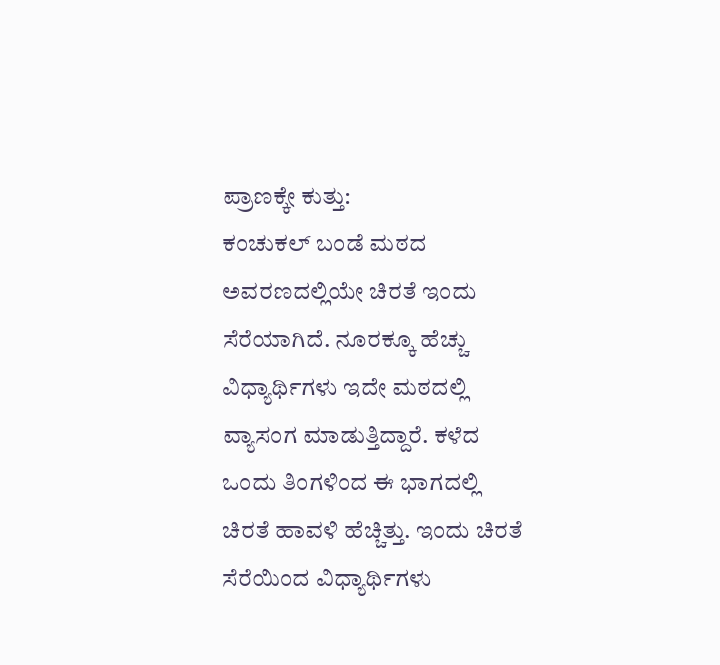ಪ್ರಾಣಕ್ಕೇ ಕುತ್ತು:
ಕಂಚುಕಲ್ ಬಂಡೆ ಮಠದ ಅವರಣದಲ್ಲಿಯೇ ಚಿರತೆ ಇಂದು ಸೆರೆಯಾಗಿದೆ. ನೂರಕ್ಕೂ ಹೆಚ್ಚು ವಿಧ್ಯಾರ್ಥಿಗಳು ಇದೇ ಮಠದಲ್ಲಿ ವ್ಯಾಸಂಗ ಮಾಡುತ್ತಿದ್ದಾರೆ. ಕಳೆದ ಒಂದು ತಿಂಗಳಿಂದ ಈ ಭಾಗದಲ್ಲಿ ಚಿರತೆ ಹಾವಳಿ ಹೆಚ್ಚಿತ್ತು. ಇಂದು ಚಿರತೆ ಸೆರೆಯಿಂದ ವಿಧ್ಯಾರ್ಥಿಗಳು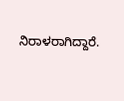ನಿರಾಳರಾಗಿದ್ದಾರೆ.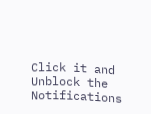Click it and Unblock the Notifications